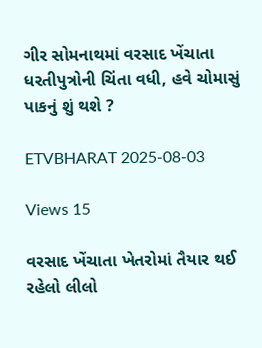ગીર સોમનાથમાં વરસાદ ખેંચાતા ધરતીપુત્રોની ચિંતા વધી, હવે ચોમાસું પાકનું શું થશે ?

ETVBHARAT 2025-08-03

Views 15

વરસાદ ખેંચાતા ખેતરોમાં તૈયાર થઈ રહેલો લીલો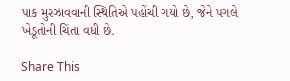પાક મુરઝાવવાની સ્થિતિએ પહોંચી ગયો છે, જેને પગલે ખેડૂતોની ચિંતા વધી છે.

Share This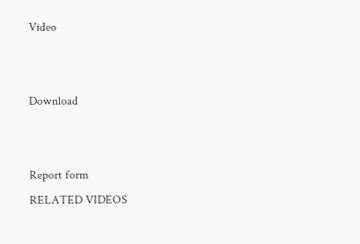Video


Download


Report form
RELATED VIDEOS